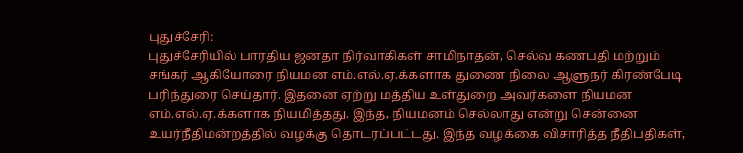புதுச்சேரி:
புதுச்சேரியில் பாரதிய ஜனதா நிர்வாகிகள் சாமிநாதன், செல்வ கணபதி மற்றும் சங்கர் ஆகியோரை நியமன எம்.எல்.ஏ.க்களாக துணை நிலை ஆளுநர் கிரண்பேடி பரிந்துரை செய்தார். இதனை ஏற்று மத்திய உள்துறை அவர்களை நியமன எம்.எல்.ஏ.க்களாக நியமித்தது. இந்த, நியமனம் செல்லாது என்று சென்னை உயர்நீதிமன்றத்தில் வழக்கு தொடரப்பட்டது. இந்த வழக்கை விசாரித்த நீதிபதிகள்,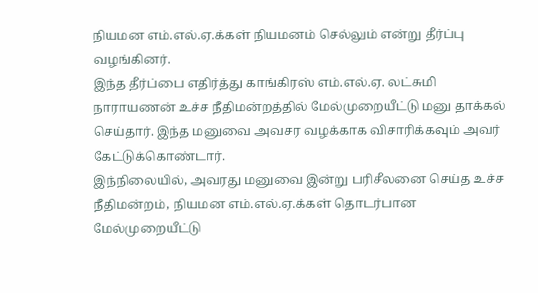நியமன எம்.எல்.ஏ.க்கள் நியமனம் செல்லும் என்று தீர்ப்பு வழங்கினர்.
இந்த தீர்ப்பை எதிர்த்து காங்கிரஸ் எம்.எல்.ஏ. லட்சுமி நாராயணன் உச்ச நீதிமன்றத்தில் மேல்முறையீட்டு மனு தாக்கல் செய்தார். இந்த மனுவை அவசர வழக்காக விசாரிக்கவும் அவர் கேட்டுக்கொண்டார்.
இந்நிலையில், அவரது மனுவை இன்று பரிசீலனை செய்த உச்ச நீதிமன்றம், நியமன எம்.எல்.ஏ.க்கள் தொடர்பான மேல்முறையீட்டு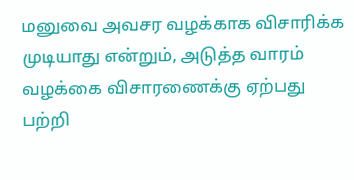மனுவை அவசர வழக்காக விசாரிக்க முடியாது என்றும், அடுத்த வாரம் வழக்கை விசாரணைக்கு ஏற்பது பற்றி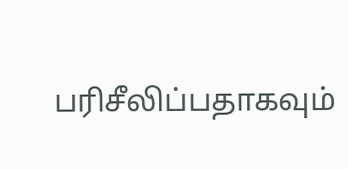பரிசீலிப்பதாகவும்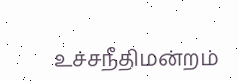உச்சநீதிமன்றம்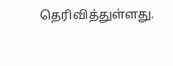தெரிவித்துள்ளது.